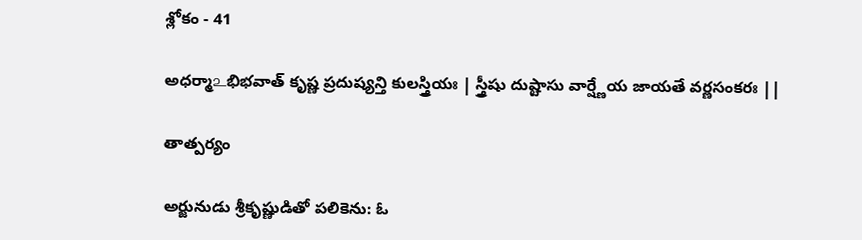శ్లోకం - 41

అధర్మా௨భిభవాత్ కృష్ణ ప్రదుష్యన్తి కులస్త్రియః | స్త్రీషు దుష్టాసు వార్ష్ణేయ జాయతే వర్ణసంకరః ||

తాత్పర్యం

అర్జునుడు శ్రీకృష్ణుడితో పలికెను: ఓ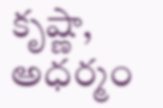కృష్ణా, అధర్మం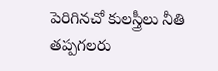పెరిగినచో కులస్త్రీలు నీతి తప్పగలరు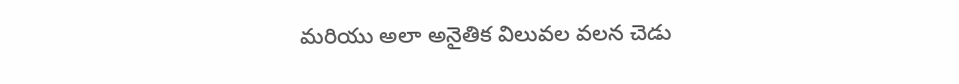మరియు అలా అనైతిక విలువల వలన చెడు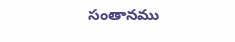సంతానము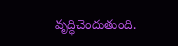వృద్ధిచెందుతుంది.